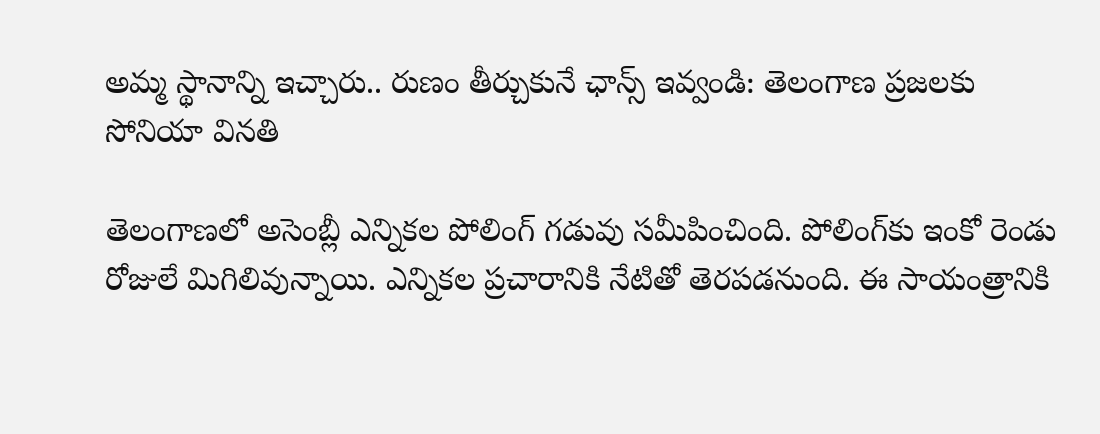అమ్మ స్థానాన్ని ఇచ్చారు.. రుణం తీర్చుకునే ఛాన్స్ ఇవ్వండి: తెలంగాణ ప్రజలకు సోనియా వినతి

తెలంగాణలో అసెంబ్లీ ఎన్నికల పోలింగ్‌ గడువు సమీపించింది. పోలింగ్‌కు ఇంకో రెండు రోజులే మిగిలివున్నాయి. ఎన్నికల ప్రచారానికి నేటితో తెరపడనుంది. ఈ సాయంత్రానికి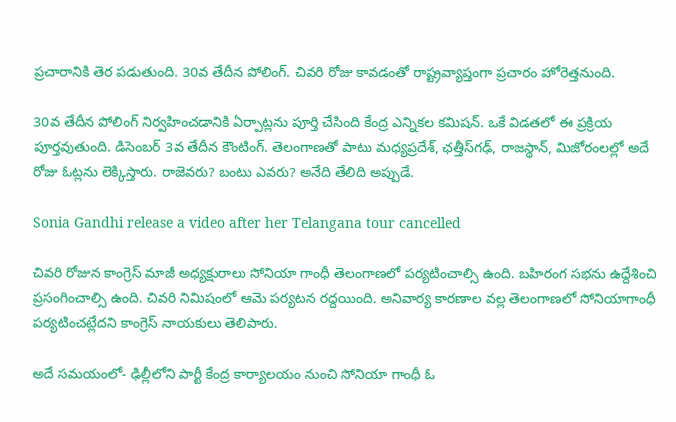ప్రచారానికి తెర పడుతుంది. 30వ తేదీన పోలింగ్. చివరి రోజు కావడంతో రాష్ట్రవ్యాప్తంగా ప్రచారం హోరెత్తనుంది.

30వ తేదీన పోలింగ్ నిర్వహించడానికి ఏర్పాట్లను పూర్తి చేసింది కేంద్ర ఎన్నికల కమిషన్. ఒకే విడతలో ఈ ప్రక్రియ పూర్తవుతుంది. డిసెంబర్ 3వ తేదీన కౌంటింగ్. తెలంగాణతో పాటు మధ్యప్రదేశ్, ఛత్తీస్‌గఢ్, రాజస్థాన్, మిజోరంలల్లో అదే రోజు ఓట్లను లెక్కిస్తారు. రాజెవరు? బంటు ఎవరు? అనేది తేలిది అప్పుడే.

Sonia Gandhi release a video after her Telangana tour cancelled

చివరి రోజున కాంగ్రెస్ మాజీ అధ్యక్షురాలు సోనియా గాంధీ తెలంగాణలో పర్యటించాల్సి ఉంది. బహిరంగ సభను ఉద్దేశించి ప్రసంగించాల్సి ఉంది. చివరి నిమిషంలో ఆమె పర్యటన రద్దయింది. అనివార్య కారణాల వల్ల తెలంగాణలో సోనియాగాంధీ పర్యటించట్లేదని కాంగ్రెస్ నాయకులు తెలిపారు.

అదే సమయంలో- ఢిల్లీలోని పార్టీ కేంద్ర కార్యాలయం నుంచి సోనియా గాంధీ ఓ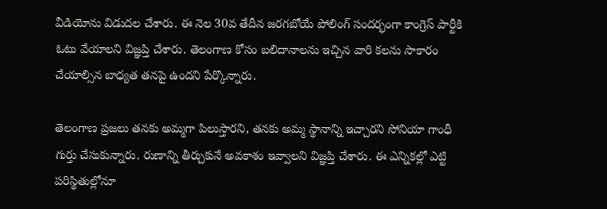వీడియోను విడుదల చేశారు. ఈ నెల 30వ తేదీన జరగబోయే పోలింగ్ సందర్భంగా కాంగ్రెస్ పార్టీకి ఓటు వేయాలని విజ్ఞప్తి చేశారు. తెలంగాణ కోసం బలిదానాలను ఇచ్చిన వారి కలను సాకారం చేయాల్సిన బాధ్యత తనపై ఉందని పేర్కొన్నారు.

తెలంగాణ ప్రజలు తనకు అమ్మగా పిలుస్తారని, తనకు అమ్మ స్థానాన్ని ఇచ్చారని సోనియా గాంధీ గుర్తు చేసుకున్నారు. రుణాన్ని తీర్చుకునే అవకాశం ఇవ్వాలని విజ్ఞప్తి చేశారు. ఈ ఎన్నికల్లో ఎట్టి పరిస్థితుల్లోనూ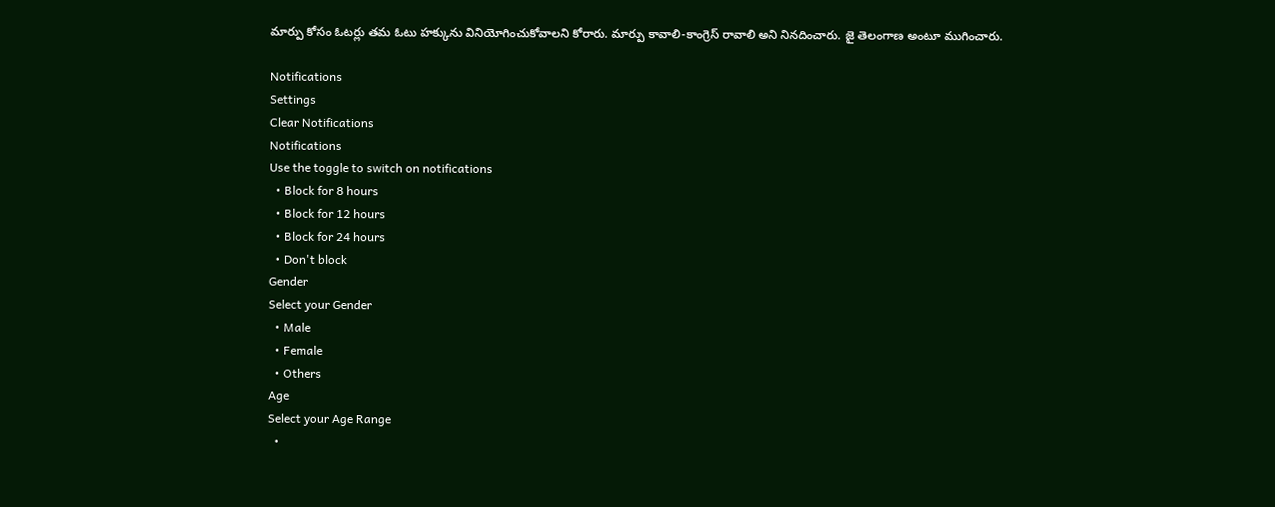మార్పు కోసం ఓటర్లు తమ ఓటు హక్కును వినియోగించుకోవాలని కోరారు. మార్పు కావాలి-కాంగ్రెస్ రావాలి అని నినదించారు. జై తెలంగాణ అంటూ ముగించారు.

Notifications
Settings
Clear Notifications
Notifications
Use the toggle to switch on notifications
  • Block for 8 hours
  • Block for 12 hours
  • Block for 24 hours
  • Don't block
Gender
Select your Gender
  • Male
  • Female
  • Others
Age
Select your Age Range
  •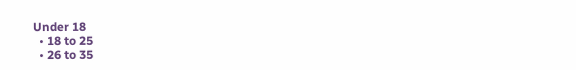Under 18
  • 18 to 25
  • 26 to 35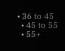• 36 to 45
  • 45 to 55
  • 55+